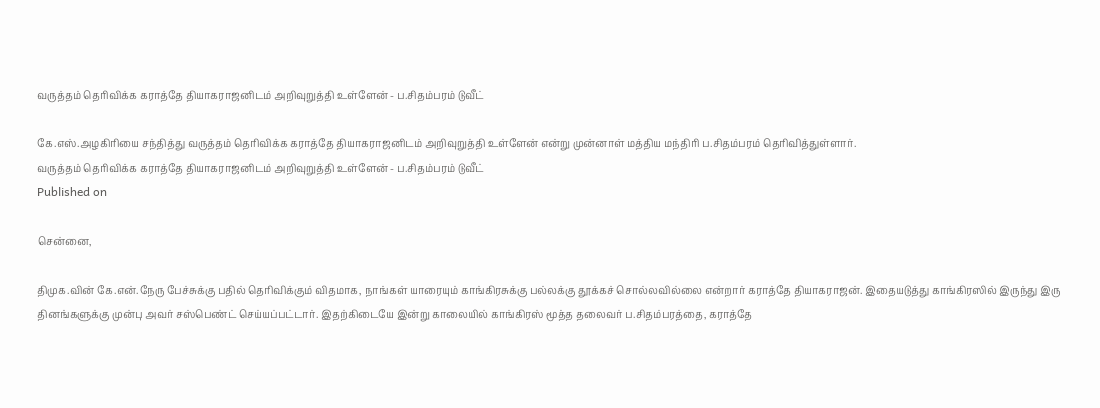வருத்தம் தெரிவிக்க கராத்தே தியாகராஜனிடம் அறிவுறுத்தி உள்ளேன் - ப.சிதம்பரம் டுவீட்

கே.எஸ்.அழகிரியை சந்தித்து வருத்தம் தெரிவிக்க கராத்தே தியாகராஜனிடம் அறிவுறுத்தி உள்ளேன் என்று முன்னாள் மத்திய மந்திரி ப.சிதம்பரம் தெரிவித்துள்ளார்.
வருத்தம் தெரிவிக்க கராத்தே தியாகராஜனிடம் அறிவுறுத்தி உள்ளேன் - ப.சிதம்பரம் டுவீட்
Published on

சென்னை,

திமுக.வின் கே.என்.நேரு பேச்சுக்கு பதில் தெரிவிக்கும் விதமாக, நாங்கள் யாரையும் காங்கிரசுக்கு பல்லக்கு தூக்கச் சொல்லவில்லை என்றார் கராத்தே தியாகராஜன். இதையடுத்து காங்கிரஸில் இருந்து இரு தினங்களுக்கு முன்பு அவர் சஸ்பெண்ட் செய்யப்பட்டார். இதற்கிடையே இன்று காலையில் காங்கிரஸ் மூத்த தலைவர் ப.சிதம்பரத்தை, கராத்தே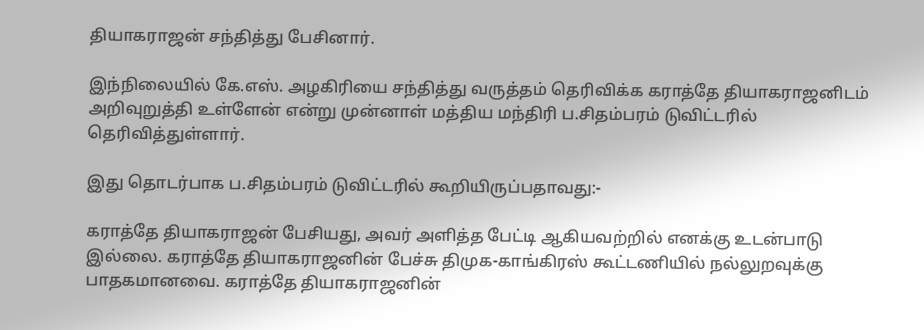தியாகராஜன் சந்தித்து பேசினார்.

இந்நிலையில் கே.எஸ். அழகிரியை சந்தித்து வருத்தம் தெரிவிக்க கராத்தே தியாகராஜனிடம் அறிவுறுத்தி உள்ளேன் என்று முன்னாள் மத்திய மந்திரி ப.சிதம்பரம் டுவிட்டரில் தெரிவித்துள்ளார்.

இது தொடர்பாக ப.சிதம்பரம் டுவிட்டரில் கூறியிருப்பதாவது:-

கராத்தே தியாகராஜன் பேசியது, அவர் அளித்த பேட்டி ஆகியவற்றில் எனக்கு உடன்பாடு இல்லை. கராத்தே தியாகராஜனின் பேச்சு திமுக-காங்கிரஸ் கூட்டணியில் நல்லுறவுக்கு பாதகமானவை. கராத்தே தியாகராஜனின்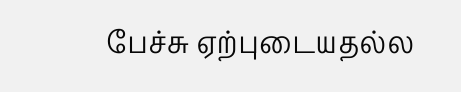பேச்சு ஏற்புடையதல்ல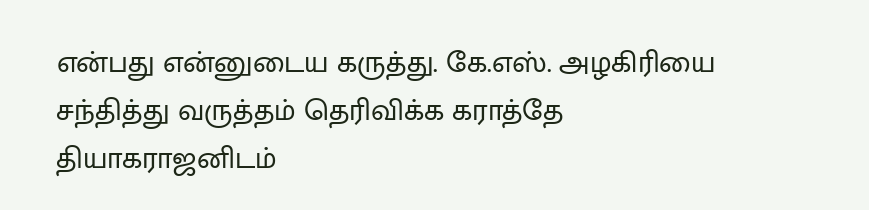என்பது என்னுடைய கருத்து. கே.எஸ். அழகிரியை சந்தித்து வருத்தம் தெரிவிக்க கராத்தே தியாகராஜனிடம்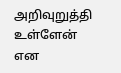அறிவுறுத்தி உள்ளேன் என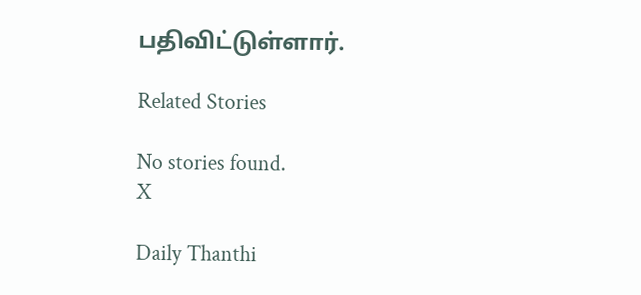பதிவிட்டுள்ளார்.

Related Stories

No stories found.
X

Daily Thanthi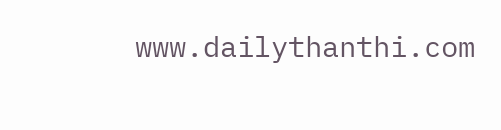www.dailythanthi.com